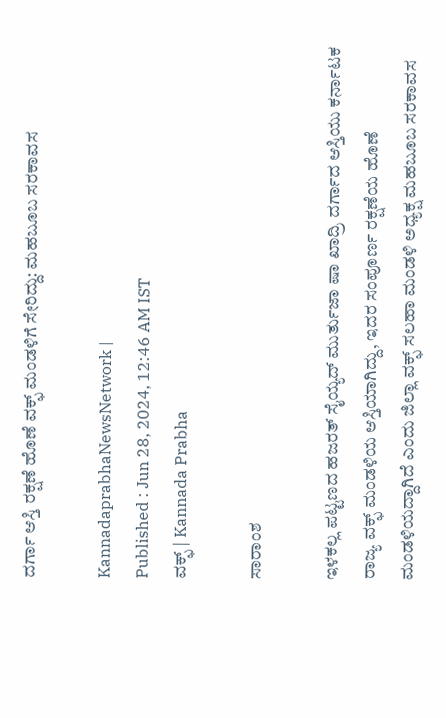ದರ್ಗಾ ಆಸ್ತಿ ರಕ್ಷಣೆ ಹೊಣೆ ವಕ್ಫ್ ಮಂಡಳಿಗೆ ಸೇರಿದ್ದು: ಮಹಬೂಬ ಸರಕಾವಸ

KannadaprabhaNewsNetwork |
Published : Jun 28, 2024, 12:46 AM IST
ವಕ್ಫ್‌ | Kannada Prabha

ಸಾರಾಂಶ

ಇಳಕಲ್ಲ ಪಟ್ಟಣದ ಹಜರತ್ ಸೈಯ್ಯದ್‌ ಮುರ್ತುಜಾ ಷಾ ಖಾದ್ರಿ ದರ್ಗಾದ ಆಸ್ತಿಯು ಕರ್ನಾಟಕ ರಾಜ್ಯ ವಕ್ಫ್ ಮಂಡಳಿಯ ಆಸ್ತಿಯಾಗಿದ್ದು, ಇದರ ಸಂಪೂರ್ಣ ರಕ್ಷಣೆಯ ಹೊಣೆ ಮಂಡಳಿಯದ್ದಾಗಿದೆ ಎಂದು ಜಿಲ್ಲಾ ವಕ್ಫ್ ಸಲಹಾ ಮಂಡಳಿ ಅಧ್ಯಕ್ಷ ಮಹಬೂಬ ಸರಕಾವಸ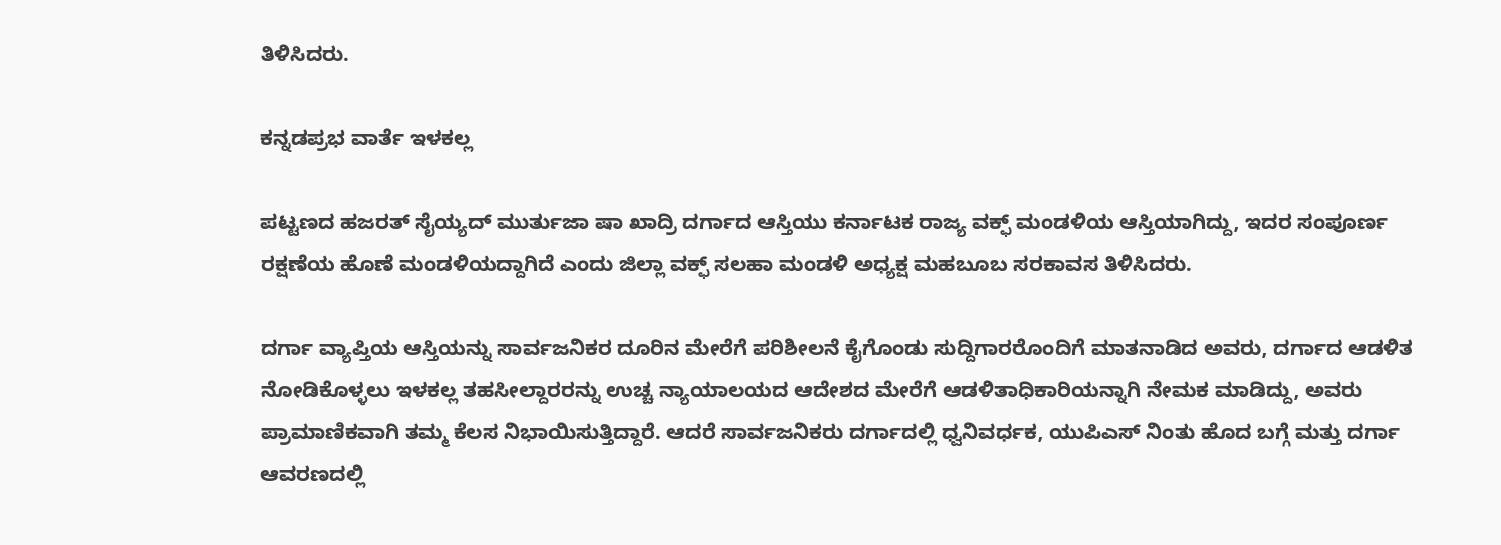ತಿಳಿಸಿದರು.

ಕನ್ನಡಪ್ರಭ ವಾರ್ತೆ ಇಳಕಲ್ಲ

ಪಟ್ಟಣದ ಹಜರತ್ ಸೈಯ್ಯದ್‌ ಮುರ್ತುಜಾ ಷಾ ಖಾದ್ರಿ ದರ್ಗಾದ ಆಸ್ತಿಯು ಕರ್ನಾಟಕ ರಾಜ್ಯ ವಕ್ಫ್ ಮಂಡಳಿಯ ಆಸ್ತಿಯಾಗಿದ್ದು, ಇದರ ಸಂಪೂರ್ಣ ರಕ್ಷಣೆಯ ಹೊಣೆ ಮಂಡಳಿಯದ್ದಾಗಿದೆ ಎಂದು ಜಿಲ್ಲಾ ವಕ್ಫ್ ಸಲಹಾ ಮಂಡಳಿ ಅಧ್ಯಕ್ಷ ಮಹಬೂಬ ಸರಕಾವಸ ತಿಳಿಸಿದರು.

ದರ್ಗಾ ವ್ಯಾಪ್ತಿಯ ಆಸ್ತಿಯನ್ನು ಸಾರ್ವಜನಿಕರ ದೂರಿನ ಮೇರೆಗೆ ಪರಿಶೀಲನೆ ಕೈಗೊಂಡು ಸುದ್ದಿಗಾರರೊಂದಿಗೆ ಮಾತನಾಡಿದ ಅವರು, ದರ್ಗಾದ ಆಡಳಿತ ನೋಡಿಕೊಳ್ಳಲು ಇಳಕಲ್ಲ ತಹಸೀಲ್ದಾರರನ್ನು ಉಚ್ಚ ನ್ಯಾಯಾಲಯದ ಆದೇಶದ ಮೇರೆಗೆ ಆಡಳಿತಾಧಿಕಾರಿಯನ್ನಾಗಿ ನೇಮಕ ಮಾಡಿದ್ದು, ಅವರು ಪ್ರಾಮಾಣಿಕವಾಗಿ ತಮ್ಮ ಕೆಲಸ ನಿಭಾಯಿಸುತ್ತಿದ್ದಾರೆ. ಆದರೆ ಸಾರ್ವಜನಿಕರು ದರ್ಗಾದಲ್ಲಿ ಧ್ವನಿವರ್ಧಕ, ಯುಪಿಎಸ್ ನಿಂತು ಹೊದ ಬಗ್ಗೆ ಮತ್ತು ದರ್ಗಾ ಆವರಣದಲ್ಲಿ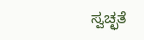ಸ್ವಚ್ಛತೆ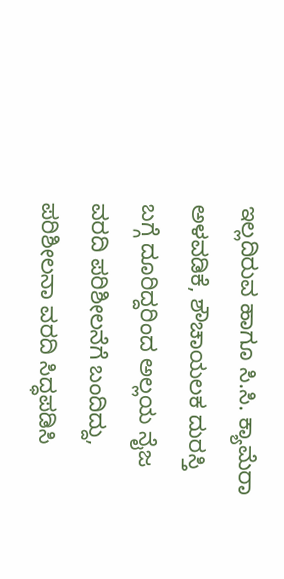ಇಲ್ಲದಿರುವ ಹಾಗೂ ಸಿ.ಸಿ. ಕ್ಯಾಮೆರಾ ಅಳವಡಿಕೆ, ಶೌಚಾಯಲಕ ದುರಸ್ತಿ ಬಗ್ಗೆ ದೂರಿದ್ದರಿಂದ ಅಲ್ಲಯ ನೈಜ ವರದಿ ಪರಿಶೀಲನೆಗೆ ಬಂದಿದ್ದು, ಪರಿಶೀಲನಾ ವರದಿ ಸಿದ್ಧಪಡಿಸಿ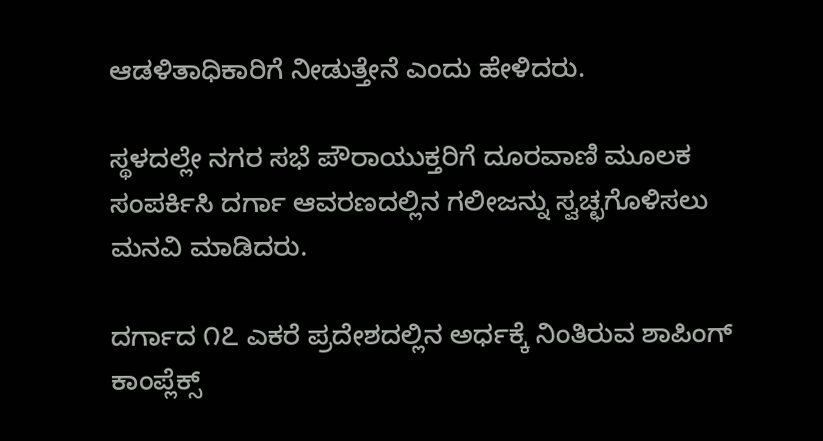ಆಡಳಿತಾಧಿಕಾರಿಗೆ ನೀಡುತ್ತೇನೆ ಎಂದು ಹೇಳಿದರು.

ಸ್ಥಳದಲ್ಲೇ ನಗರ ಸಭೆ ಪೌರಾಯುಕ್ತರಿಗೆ ದೂರವಾಣಿ ಮೂಲಕ ಸಂಪರ್ಕಿಸಿ ದರ್ಗಾ ಆವರಣದಲ್ಲಿನ ಗಲೀಜನ್ನು ಸ್ವಚ್ಛಗೊಳಿಸಲು ಮನವಿ ಮಾಡಿದರು.

ದರ್ಗಾದ ೧೭ ಎಕರೆ ಪ್ರದೇಶದಲ್ಲಿನ ಅರ್ಧಕ್ಕೆ ನಿಂತಿರುವ ಶಾಪಿಂಗ್ ಕಾಂಪ್ಲೆಕ್ಸ್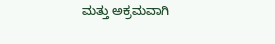ಮತ್ತು ಅಕ್ರಮವಾಗಿ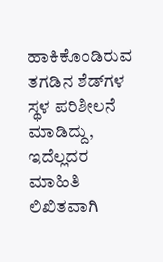ಹಾಕಿಕೊಂಡಿರುವ ತಗಡಿನ ಶೆಡ್‌ಗಳ ಸ್ಥಳ ಪರಿಶೀಲನೆ ಮಾಡಿದ್ದು, ಇದೆಲ್ಲದರ ಮಾಹಿತಿ ಲಿಖಿತವಾಗಿ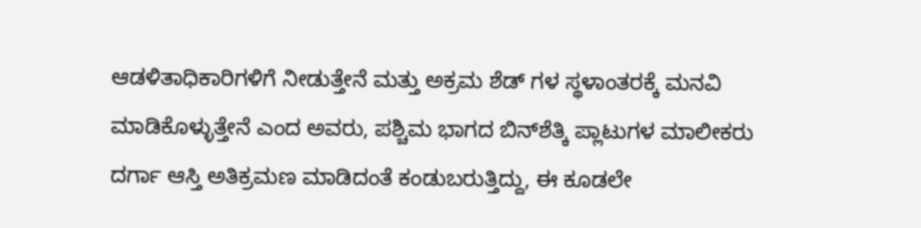ಆಡಳಿತಾಧಿಕಾರಿಗಳಿಗೆ ನೀಡುತ್ತೇನೆ ಮತ್ತು ಅಕ್ರಮ ಶೆಡ್‌ ಗಳ ಸ್ಥಳಾಂತರಕ್ಕೆ ಮನವಿ ಮಾಡಿಕೊಳ್ಳುತ್ತೇನೆ ಎಂದ ಅವರು, ಪಶ್ಚಿಮ ಭಾಗದ ಬಿನ್‌ಶೆತ್ಕಿ ಪ್ಲಾಟುಗಳ ಮಾಲೀಕರು ದರ್ಗಾ ಆಸ್ತಿ ಅತಿಕ್ರಮಣ ಮಾಡಿದಂತೆ ಕಂಡುಬರುತ್ತಿದ್ದು, ಈ ಕೂಡಲೇ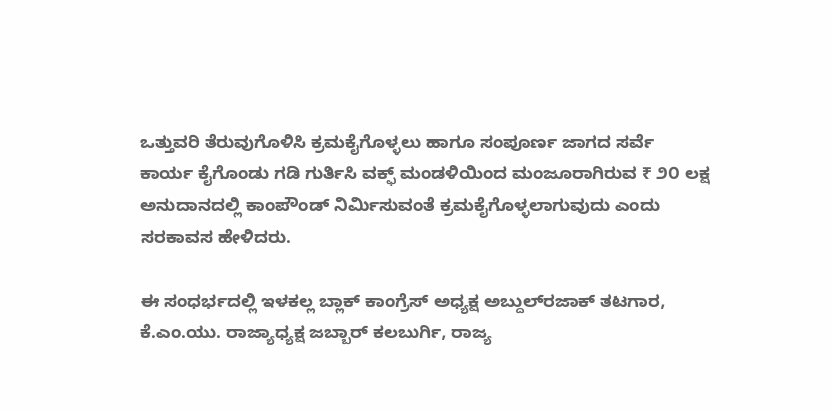ಒತ್ತುವರಿ ತೆರುವುಗೊಳಿಸಿ ಕ್ರಮಕೈಗೊಳ್ಳಲು ಹಾಗೂ ಸಂಪೂರ್ಣ ಜಾಗದ ಸರ್ವೆ ಕಾರ್ಯ ಕೈಗೊಂಡು ಗಡಿ ಗುರ್ತಿಸಿ ವಕ್ಫ್ ಮಂಡಳಿಯಿಂದ ಮಂಜೂರಾಗಿರುವ ₹ ೨೦ ಲಕ್ಷ ಅನುದಾನದಲ್ಲಿ ಕಾಂಪೌಂಡ್‌ ನಿರ್ಮಿಸುವಂತೆ ಕ್ರಮಕೈಗೊಳ್ಳಲಾಗುವುದು ಎಂದು ಸರಕಾವಸ ಹೇಳಿದರು.

ಈ ಸಂಧರ್ಭದಲ್ಲಿ ಇಳಕಲ್ಲ ಬ್ಲಾಕ್ ಕಾಂಗ್ರೆಸ್ ಅಧ್ಯಕ್ಷ ಅಬ್ದುಲ್‌ರಜಾಕ್‌ ತಟಗಾರ, ಕೆ.ಎಂ.ಯು. ರಾಜ್ಯಾಧ್ಯಕ್ಷ ಜಬ್ಬಾರ್ ಕಲಬುರ್ಗಿ, ರಾಜ್ಯ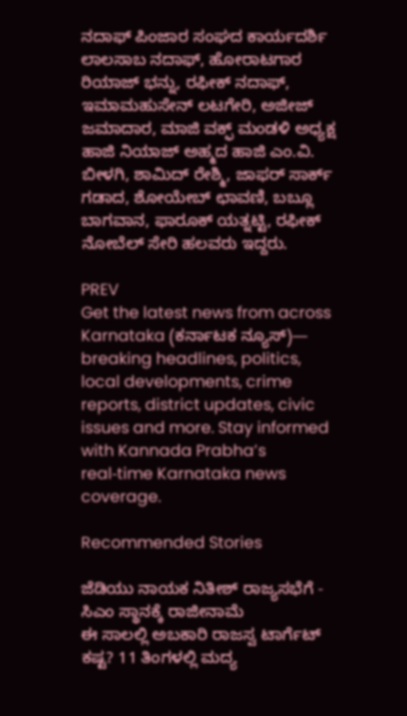ನದಾಫ್‌ ಪಿಂಜಾರ ಸಂಘದ ಕಾರ್ಯದರ್ಶಿ ಲಾಲಸಾಬ ನದಾಫ್‌, ಹೋರಾಟಗಾರ ರಿಯಾಜ್‌ ಭನ್ನು, ರಫೀಕ್‌ ನದಾಫ್‌, ಇಮಾಮಹುಸೇನ್‌ ಲಟಗೇರಿ, ಅಜೀಜ್‌ ಜಮಾದಾರ, ಮಾಜಿ ವಕ್ಫ್ ಮಂಡಳಿ ಅಧ್ಯಕ್ಷ ಹಾಜಿ ನಿಯಾಜ್‌ ಅಹ್ಮದ ಹಾಜಿ ಎಂ.ವಿ. ಬೀಳಗಿ, ಶಾಮಿದ್‌ ರೇಶ್ಮಿ, ಜಾಫರ್ ಸಾರ್ಕ್‌ ಗಡಾದ, ಶೋಯೇಬ್‌ ಛಾವಣಿ, ಬಬ್ಲೂ ಬಾಗವಾನ, ಫಾರೂಕ್‌ ಯತ್ನಟ್ಟಿ, ರಫೀಕ್‌ ನೋಬೆಲ್ ಸೇರಿ ಹಲವರು ಇದ್ದರು.

PREV
Get the latest news from across Karnataka (ಕರ್ನಾಟಕ ನ್ಯೂಸ್)— breaking headlines, politics, local developments, crime reports, district updates, civic issues and more. Stay informed with Kannada Prabha’s real‑time Karnataka news coverage.

Recommended Stories

ಜೆಡಿಯು ನಾಯಕ ನಿತೀಶ್‌ ರಾಜ್ಯಸಭೆಗೆ - ಸಿಎಂ ಸ್ಥಾನಕ್ಕೆ ರಾಜೀನಾಮೆ
ಈ ಸಾಲಲ್ಲಿ ಅಬಕಾರಿ ರಾಜಸ್ವ ಟಾರ್ಗೆಟ್‌ ಕಷ್ಟ? 11 ತಿಂಗಳಲ್ಲಿ ಮದ್ಯ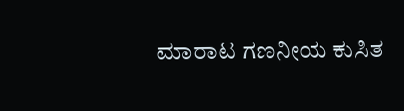ಮಾರಾಟ ಗಣನೀಯ ಕುಸಿತ